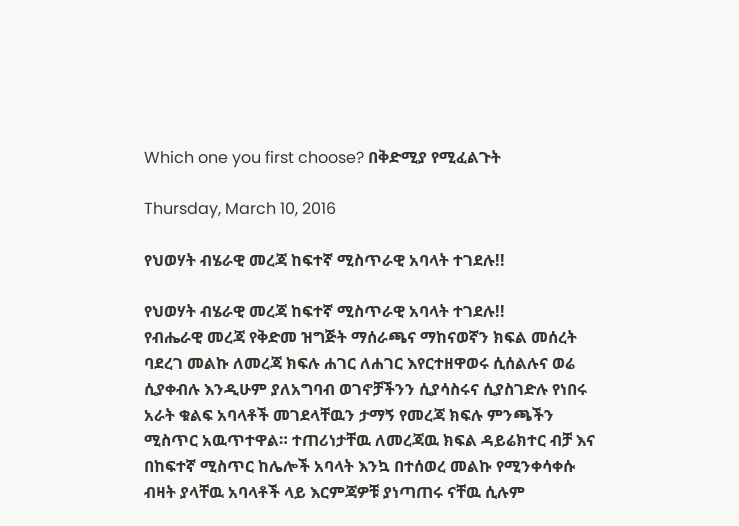Which one you first choose? በቅድሚያ የሚፈልጉት

Thursday, March 10, 2016

የህወሃት ብሄራዊ መረጃ ከፍተኛ ሚስጥራዊ አባላት ተገደሉ!!

የህወሃት ብሄራዊ መረጃ ከፍተኛ ሚስጥራዊ አባላት ተገደሉ!!
የብሔራዊ መረጃ የቅድመ ዝግጅት ማሰራጫና ማከናወኛን ክፍል መሰረት
ባደረገ መልኩ ለመረጃ ክፍሉ ሐገር ለሐገር እየርተዘዋወሩ ሲሰልሉና ወሬ
ሲያቀብሉ እንዲሁም ያለአግባብ ወገኖቻችንን ሲያሳስሩና ሲያስገድሉ የነበሩ
አራት ቁልፍ አባላቶች መገደላቸዉን ታማኝ የመረጃ ክፍሉ ምንጫችን
ሚስጥር አዉጥተዋል። ተጠሪነታቸዉ ለመረጃዉ ክፍል ዳይሬክተር ብቻ እና
በከፍተኛ ሚስጥር ከሌሎች አባላት እንኳ በተሰወረ መልኩ የሚንቀሳቀሱ
ብዛት ያላቸዉ አባላቶች ላይ እርምጃዎቹ ያነጣጠሩ ናቸዉ ሲሉም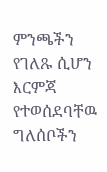ምንጫችን
የገለጹ ሲሆን እርምጃ የተወሰደባቸዉ ግለሰቦችን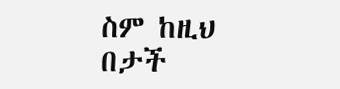ስም ከዚህ በታች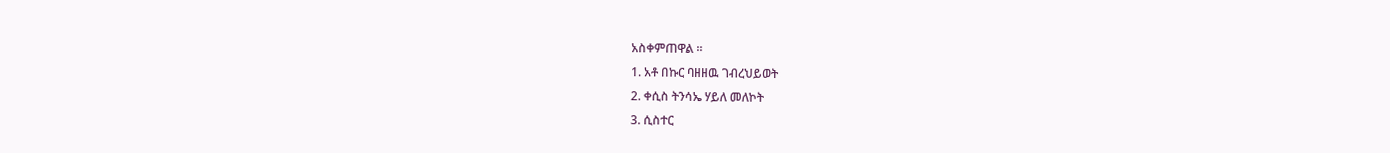አስቀምጠዋል ።
1. አቶ በኩር ባዘዘዉ ገብረህይወት
2. ቀሲስ ትንሳኤ ሃይለ መለኮት
3. ሲስተር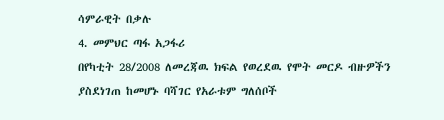ሳምራዊት በቃሉ
4. መምህር ጣፋ አጋፋሪ
በየካቲት 28/2008 ለመረጃዉ ክፍል የወረደዉ የሞት መርዶ ብዙዎችን
ያስደነገጠ ከመሆኑ ባሻገር የአራቱም ግለሰቦች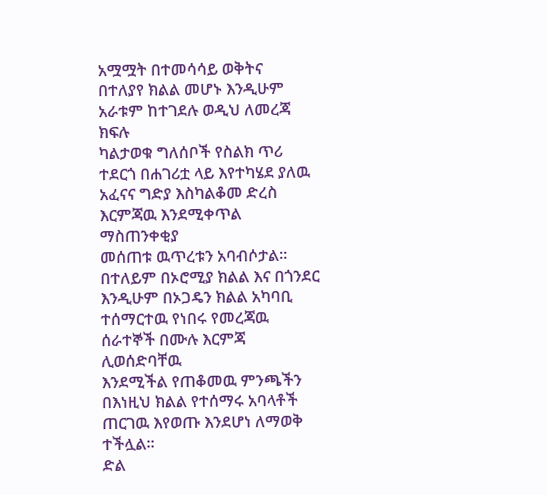አሟሟት በተመሳሳይ ወቅትና
በተለያየ ክልል መሆኑ እንዲሁም አራቱም ከተገደሉ ወዲህ ለመረጃ ክፍሉ
ካልታወቁ ግለሰቦች የስልክ ጥሪ ተደርጎ በሐገሪቷ ላይ እየተካሄደ ያለዉ
አፈናና ግድያ እስካልቆመ ድረስ እርምጃዉ እንደሚቀጥል ማስጠንቀቂያ
መሰጠቱ ዉጥረቱን አባብሶታል።
በተለይም በኦሮሚያ ክልል እና በጎንደር እንዲሁም በኦጋዴን ክልል አካባቢ
ተሰማርተዉ የነበሩ የመረጃዉ ሰራተኞች በሙሉ እርምጃ ሊወሰድባቸዉ
እንደሚችል የጠቆመዉ ምንጫችን በእነዚህ ክልል የተሰማሩ አባላቶች
ጠርገዉ እየወጡ እንደሆነ ለማወቅ ተችሏል።
ድል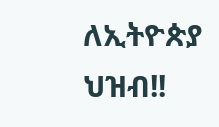ለኢትዮጵያ ህዝብ!!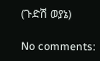(ጉድሽ ወያኔ)

No comments: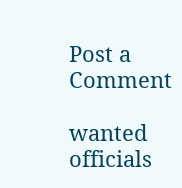Post a Comment

wanted officials